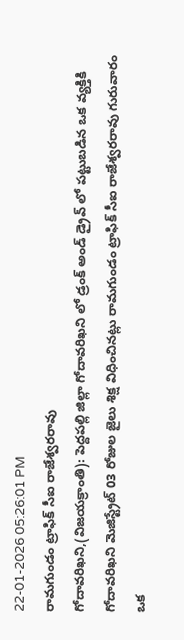22-01-2026 05:26:01 PM
రామగుండం ట్రాఫిక్ సీఐ రాజేశ్వరరావు
గోదావరిఖని,(విజయక్రాంతి): పెద్దపల్లి జిల్లా గోదావరిఖని లో డ్రంక్ అండ్ డ్రైవ్ లో పట్టుబడిన ఒక వ్యక్తికి గోదావరిఖని మెజిస్ట్రేట్ 03 రోజుల జైలు శిక్ష విధించినట్లు రామగుండం ట్రాఫిక్ సీఐ రాజేశ్వరరావు గురువారం ఒక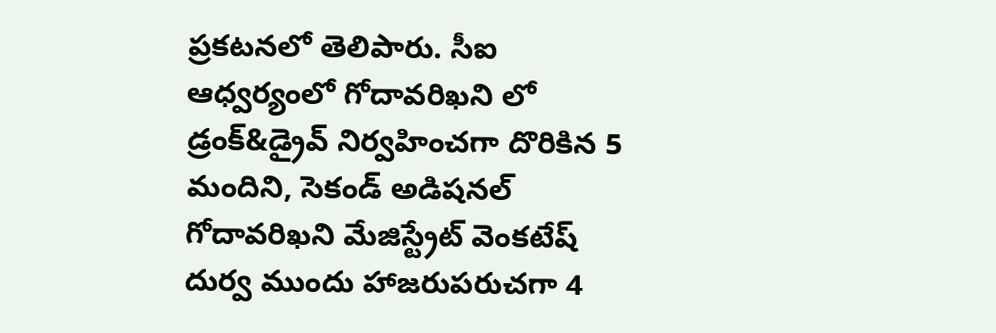ప్రకటనలో తెలిపారు. సీఐ ఆధ్వర్యంలో గోదావరిఖని లో డ్రంక్&డ్రైవ్ నిర్వహించగా దొరికిన 5 మందిని, సెకండ్ అడిషనల్ గోదావరిఖని మేజిస్ట్రేట్ వెంకటేష్ దుర్వ ముందు హాజరుపరుచగా 4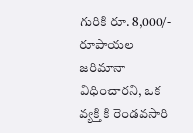గురికి రూ. 8,000/- రూపాయల జరిమానా విధించారని, ఒక వ్యక్తి కి రెండవసారి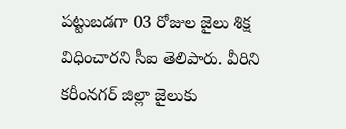పట్టుబడగా 03 రోజుల జైలు శిక్ష విధించారని సీఐ తెలిపారు. వీరిని కరీంనగర్ జిల్లా జైలుకు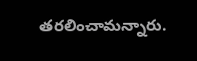తరలించామన్నారు.